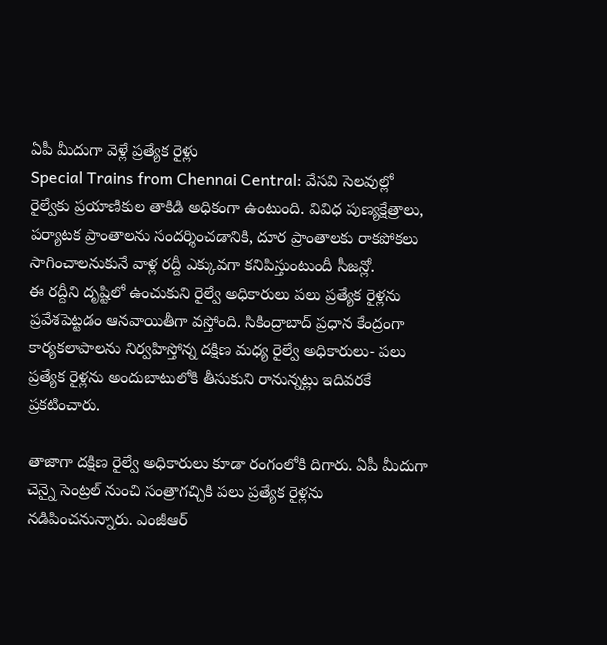ఏపీ మీదుగా వెళ్లే ప్రత్యేక రైళ్లు
Special Trains from Chennai Central: వేసవి సెలవుల్లో రైల్వేకు ప్రయాణికుల తాకిడి అధికంగా ఉంటుంది. వివిధ పుణ్యక్షేత్రాలు, పర్యాటక ప్రాంతాలను సందర్శించడానికి, దూర ప్రాంతాలకు రాకపోకలు సాగించాలనుకునే వాళ్ల రద్దీ ఎక్కువగా కనిపిస్తుంటుందీ సీజన్లో.
ఈ రద్దీని దృష్టిలో ఉంచుకుని రైల్వే అధికారులు పలు ప్రత్యేక రైళ్లను ప్రవేశపెట్టడం ఆనవాయితీగా వస్తోంది. సికింద్రాబాద్ ప్రధాన కేంద్రంగా కార్యకలాపాలను నిర్వహిస్తోన్న దక్షిణ మధ్య రైల్వే అధికారులు- పలు ప్రత్యేక రైళ్లను అందుబాటులోకి తీసుకుని రానున్నట్లు ఇదివరకే ప్రకటించారు.

తాజాగా దక్షిణ రైల్వే అధికారులు కూడా రంగంలోకి దిగారు. ఏపీ మీదుగా చెన్నై సెంట్రల్ నుంచి సంత్రాగచ్చికి పలు ప్రత్యేక రైళ్లను నడిపించనున్నారు. ఎంజీఆర్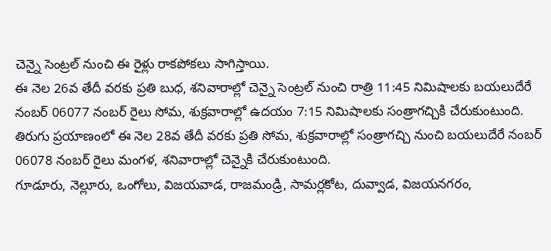చెన్నై సెంట్రల్ నుంచి ఈ రైళ్లు రాకపోకలు సాగిస్తాయి.
ఈ నెల 26వ తేదీ వరకు ప్రతి బుధ, శనివారాల్లో చెన్నై సెంట్రల్ నుంచి రాత్రి 11:45 నిమిషాలకు బయలుదేరే నంబర్ 06077 నంబర్ రైలు సోమ, శుక్రవారాల్లో ఉదయం 7:15 నిమిషాలకు సంత్రాగచ్చికి చేరుకుంటుంది. తిరుగు ప్రయాణంలో ఈ నెల 28వ తేదీ వరకు ప్రతి సోమ, శుక్రవారాల్లో సంత్రాగచ్చి నుంచి బయలుదేరే నంబర్ 06078 నంబర్ రైలు మంగళ, శనివారాల్లో చెన్నైకి చేరుకుంటుంది.
గూడూరు, నెల్లూరు, ఒంగోలు, విజయవాడ, రాజమండ్రి, సామర్లకోట, దువ్వాడ, విజయనగరం,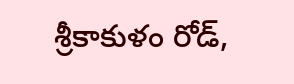శ్రీకాకుళం రోడ్,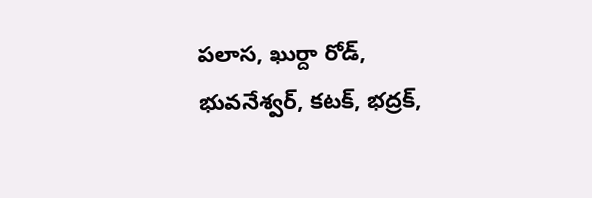పలాస, ఖుర్దా రోడ్, భువనేశ్వర్, కటక్, భద్రక్,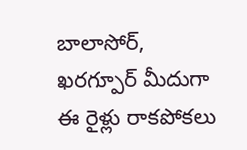బాలాసోర్, ఖరగ్పూర్ మీదుగా ఈ రైళ్లు రాకపోకలు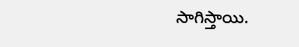సాగిస్తాయి.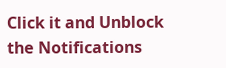Click it and Unblock the Notifications